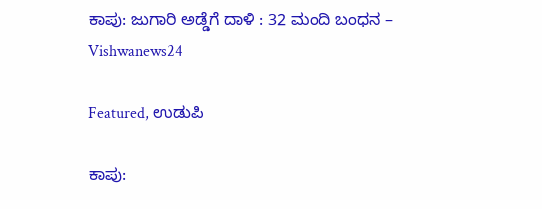ಕಾಪು: ಜುಗಾರಿ ಅಡ್ಡೆಗೆ ದಾಳಿ : 32 ಮಂದಿ ಬಂಧನ – Vishwanews24

Featured, ಉಡುಪಿ

ಕಾಪು: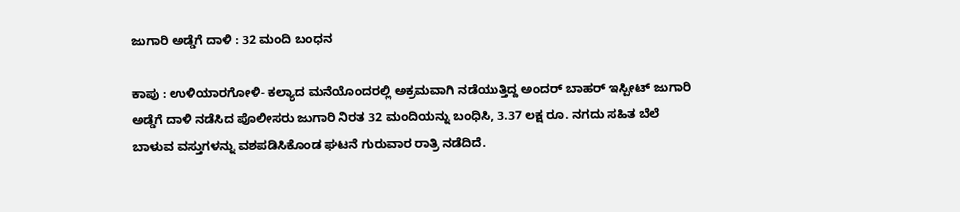ಜುಗಾರಿ ಅಡ್ಡೆಗೆ ದಾಳಿ : 32 ಮಂದಿ ಬಂಧನ

ಕಾಪು : ಉಳಿಯಾರಗೋಳಿ- ಕಲ್ಯಾದ ಮನೆಯೊಂದರಲ್ಲಿ ಅಕ್ರಮವಾಗಿ ನಡೆಯುತ್ತಿದ್ದ ಅಂದರ್‌ ಬಾಹರ್‌ ಇಸ್ಪೀಟ್‌ ಜುಗಾರಿ ಅಡ್ಡೆಗೆ ದಾಳಿ ನಡೆಸಿದ ಪೊಲೀಸರು ಜುಗಾರಿ ನಿರತ 32 ಮಂದಿಯನ್ನು ಬಂಧಿಸಿ, 3.37 ಲಕ್ಷ ರೂ. ನಗದು ಸಹಿತ ಬೆಲೆ ಬಾಳುವ ವಸ್ತುಗಳನ್ನು ವಶಪಡಿಸಿಕೊಂಡ ಘಟನೆ ಗುರುವಾರ ರಾತ್ರಿ ನಡೆದಿದೆ.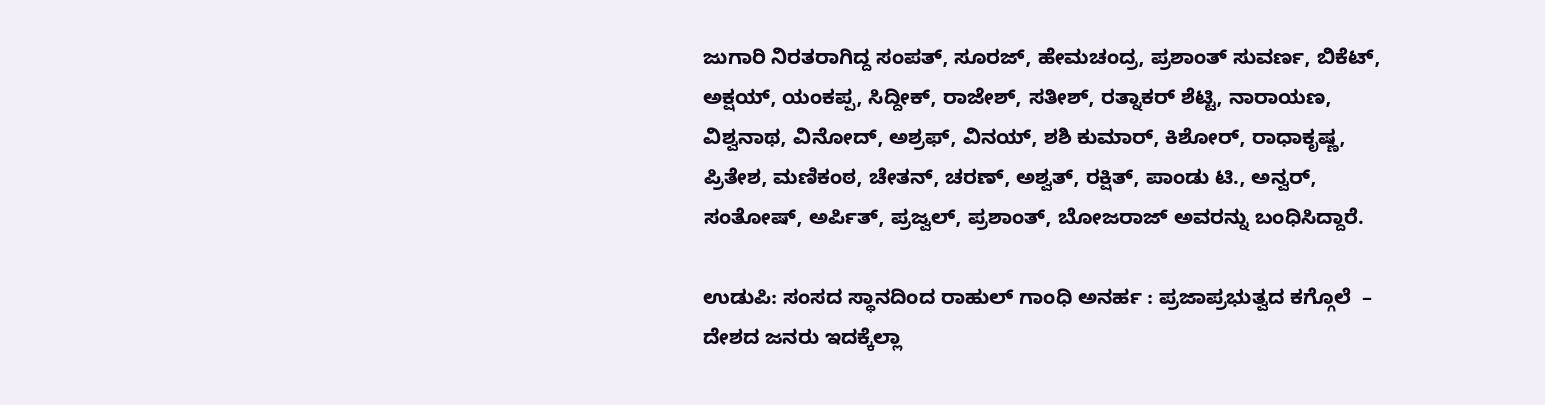ಜುಗಾರಿ ನಿರತರಾಗಿದ್ದ ಸಂಪತ್‌, ಸೂರಜ್‌, ಹೇಮಚಂದ್ರ, ಪ್ರಶಾಂತ್‌ ಸುವರ್ಣ, ಬಿಕೆಟ್‌, ಅಕ್ಷಯ್‌, ಯಂಕಪ್ಪ, ಸಿದ್ದೀಕ್‌, ರಾಜೇಶ್‌, ಸತೀಶ್‌, ರತ್ನಾಕರ್‌ ಶೆಟ್ಟಿ, ನಾರಾಯಣ, ವಿಶ್ವನಾಥ, ವಿನೋದ್‌, ಅಶ್ರಫ್‌, ವಿನಯ್‌, ಶಶಿ ಕುಮಾರ್‌, ಕಿಶೋರ್‌, ರಾಧಾಕೃಷ್ಣ, ಪ್ರಿತೇಶ, ಮಣಿಕಂಠ, ಚೇತನ್‌, ಚರಣ್‌, ಅಶ್ವತ್‌, ರಕ್ಷಿತ್‌, ಪಾಂಡು ಟಿ., ಅನ್ವರ್‌, ಸಂತೋಷ್‌, ಅರ್ಪಿತ್‌, ಪ್ರಜ್ವಲ್‌, ಪ್ರಶಾಂತ್‌, ಬೋಜರಾಜ್‌ ಅವರನ್ನು ಬಂಧಿಸಿದ್ದಾರೆ.

ಉಡುಪಿ: ಸಂಸದ ಸ್ಥಾನದಿಂದ ರಾಹುಲ್ ಗಾಂಧಿ ಅನರ್ಹ : ಪ್ರಜಾಪ್ರಭುತ್ವದ ಕಗ್ಗೊಲೆ  – ದೇಶದ ಜನರು ಇದಕ್ಕೆಲ್ಲಾ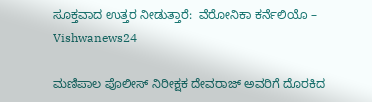ಸೂಕ್ತವಾದ ಉತ್ತರ ನೀಡುತ್ತಾರೆ:  ವೆರೋನಿಕಾ ಕರ್ನೆಲಿಯೊ – Vishwanews24

ಮಣಿಪಾಲ ಪೊಲೀಸ್‌ ನಿರೀಕ್ಷಕ ದೇವರಾಜ್‌ ಅವರಿಗೆ ದೊರಕಿದ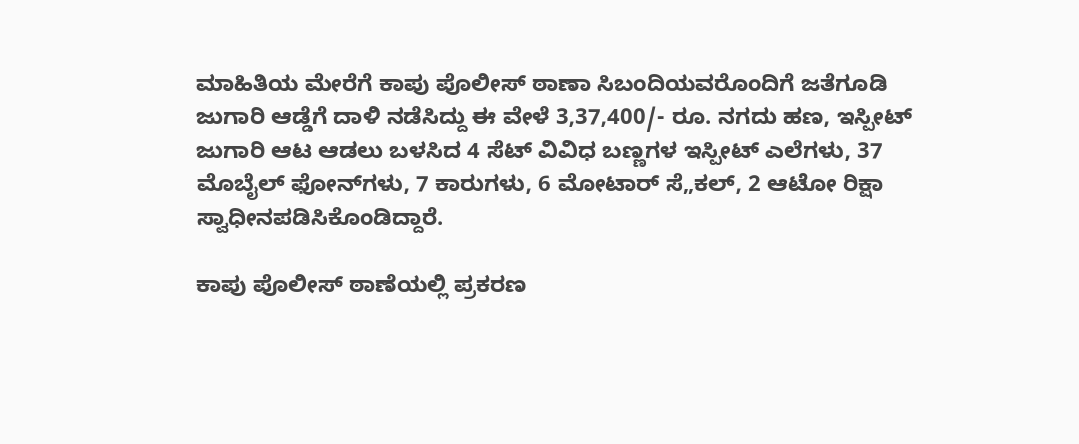ಮಾಹಿತಿಯ ಮೇರೆಗೆ ಕಾಪು ಪೊಲೀಸ್‌ ಠಾಣಾ ಸಿಬಂದಿಯವರೊಂದಿಗೆ ಜತೆಗೂಡಿ ಜುಗಾರಿ ಆಡ್ಡೆಗೆ ದಾಳಿ ನಡೆಸಿದ್ದು ಈ ವೇಳೆ 3,37,400/- ರೂ. ನಗದು ಹಣ, ಇಸ್ಪೀಟ್‌ ಜುಗಾರಿ ಆಟ ಆಡಲು ಬಳಸಿದ 4 ಸೆಟ್‌ ವಿವಿಧ ಬಣ್ಣಗಳ ಇಸ್ಪೀಟ್‌ ಎಲೆಗಳು, 37 ಮೊಬೈಲ್‌ ಫೋನ್‌ಗಳು, 7 ಕಾರುಗಳು, 6 ಮೋಟಾರ್‌ ಸೆ„ಕಲ್‌, 2 ಆಟೋ ರಿಕ್ಷಾ ಸ್ವಾಧೀನಪಡಿಸಿಕೊಂಡಿದ್ದಾರೆ.

ಕಾಪು ಪೊಲೀಸ್‌ ಠಾಣೆಯಲ್ಲಿ ಪ್ರಕರಣ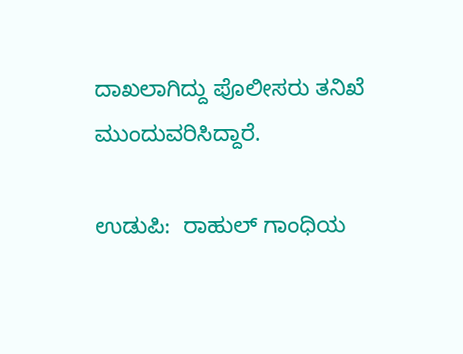ದಾಖಲಾಗಿದ್ದು ಪೊಲೀಸರು ತನಿಖೆ ಮುಂದುವರಿಸಿದ್ದಾರೆ.

ಉಡುಪಿ:  ರಾಹುಲ್ ಗಾಂಧಿಯ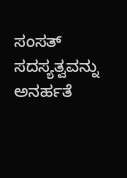ಸಂಸತ್ ಸದಸ್ಯತ್ವವನ್ನು ಅನರ್ಹತೆ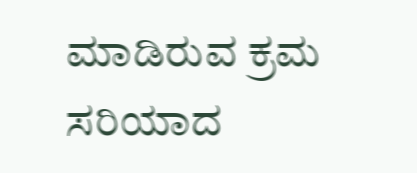ಮಾಡಿರುವ ಕ್ರಮ ಸರಿಯಾದ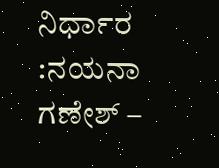ನಿರ್ಧಾರ :ನಯನಾ ಗಣೇಶ್ –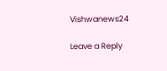Vishwanews24

Leave a Reply